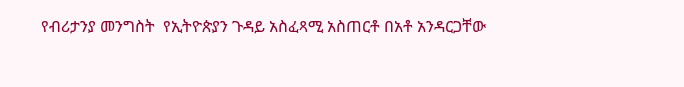የብሪታንያ መንግስት  የኢትዮጵያን ጉዳይ አስፈጻሚ አስጠርቶ በአቶ አንዳርጋቸው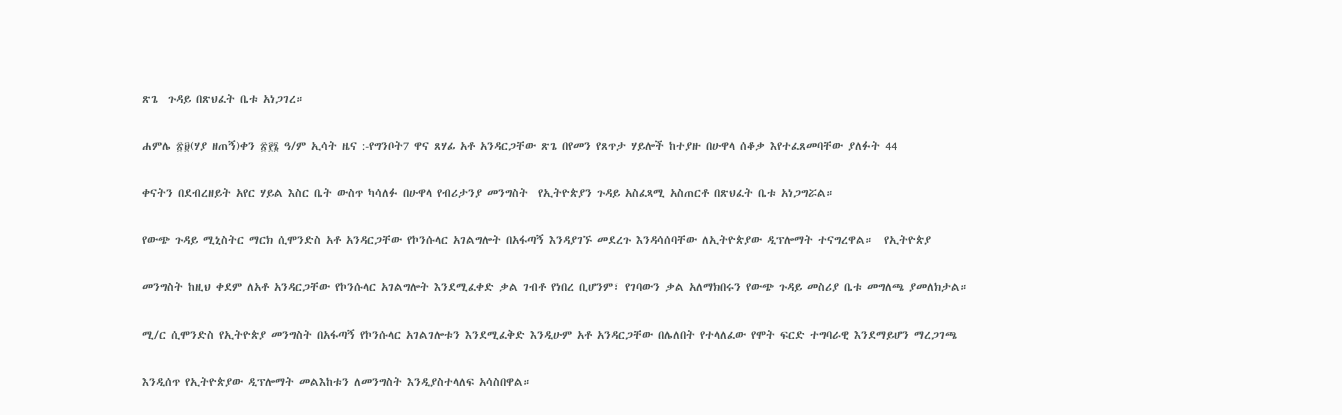ጽጌ  ጉዳይ በጽህፈት ቤቱ አነጋገረ።

ሐምሌ ፳፱(ሃያ ዘጠኝ)ቀን ፳፻፮ ዓ/ም ኢሳት ዜና :-የግንቦት7 ዋና ጸሃፊ አቶ አንዳርጋቸው ጽጌ በየመን የጸጥታ ሃይሎች ከተያዙ በሁዋላ ሰቆቃ እየተፈጸመባቸው ያለፉት 44

ቀናትን በደብረዘይት አየር ሃይል እስር ቤት ውስጥ ካሳለፉ በሁዋላ የብሪታንያ መንግስት  የኢትዮጵያን ጉዳይ አስፈጻሚ አስጠርቶ በጽህፈት ቤቱ አነጋግሯል።

የውጭ ጉዳይ ሚኒስትር ማርክ ሲሞንድስ አቶ አንዳርጋቸው የኮንሱላር አገልግሎት በአፋጣኝ እንዳያገኙ መደረጉ እንዳሳሰባቸው ለኢትዮጵያው ዲፕሎማት ተናግረዋል።  የኢትዮጵያ

መንግስት ከዚህ ቀደም ለአቶ አንዳርጋቸው የኮንሱላር አገልግሎት እንደሚፈቀድ ቃል ገብቶ የነበረ ቢሆንም፣ የገባውን ቃል አለማክበሩን የውጭ ጉዳይ መስሪያ ቤቱ መግለጫ ያመለክታል።

ሚ/ር ሲሞንድስ የኢትዮጵያ መንግስት በአፋጣኝ የኮንሱላር አገልገሎቱን እንደሚፈቅድ እንዲሁም አቶ አንዳርጋቸው በሌለበት የተላለፈው የሞት ፍርድ ተግባራዊ እንደማይሆን ማረጋገጫ

እንዲሰጥ የኢትዮጵያው ዲፕሎማት መልእከቱን ለመንግስት እንዲያስተላለፍ አሳስበዋል።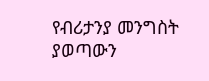የብሪታንያ መንግስት ያወጣውን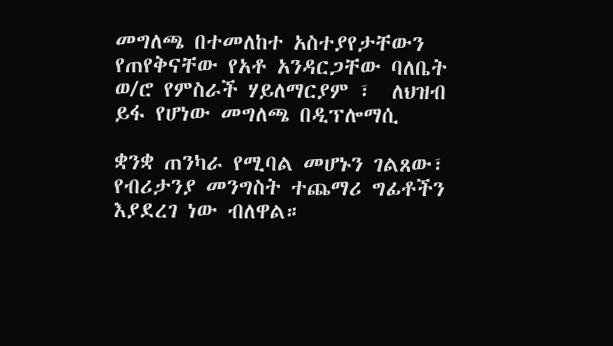መግለጫ በተመለከተ አስተያየታቸውን የጠየቅናቸው የአቶ አንዳርጋቸው ባለቤት ወ/ሮ የምስራች ሃይለማርያም ፣  ለህዝብ ይፋ የሆነው መግለጫ በዲፕሎማሲ

ቋንቋ ጠንካራ የሚባል መሆኑን ገልጸው፣ የብሪታንያ መንግስት ተጨማሪ ግፊቶችን እያደረገ ነው ብለዋል።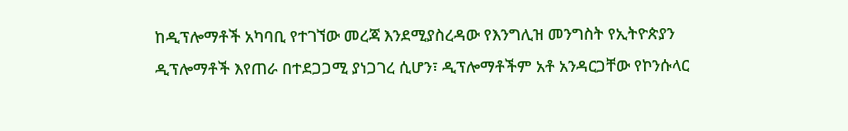ከዲፕሎማቶች አካባቢ የተገኘው መረጃ እንደሚያስረዳው የእንግሊዝ መንግስት የኢትዮጵያን ዲፕሎማቶች እየጠራ በተደጋጋሚ ያነጋገረ ሲሆን፣ ዲፕሎማቶችም አቶ አንዳርጋቸው የኮንሱላር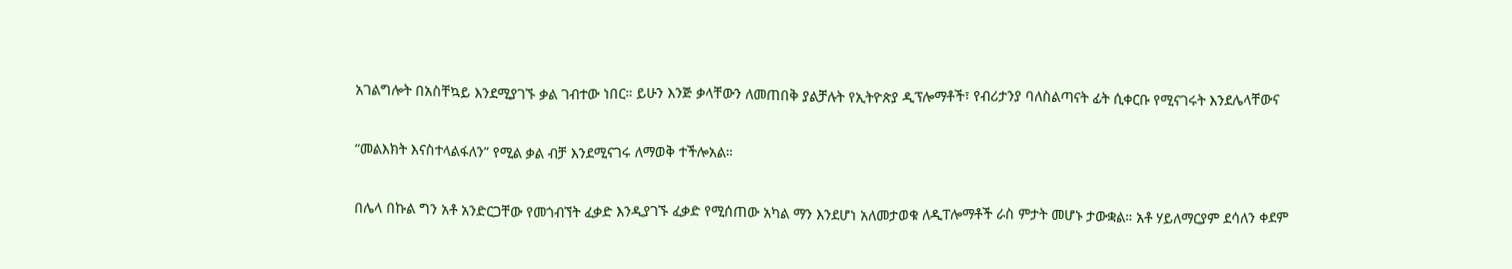አገልግሎት በአስቸኳይ እንደሚያገኙ ቃል ገብተው ነበር። ይሁን እንጅ ቃላቸውን ለመጠበቅ ያልቻሉት የኢትዮጵያ ዲፕሎማቶች፣ የብሪታንያ ባለስልጣናት ፊት ሲቀርቡ የሚናገሩት እንደሌላቸውና

“መልእክት እናስተላልፋለን” የሚል ቃል ብቻ እንደሚናገሩ ለማወቅ ተችሎአል።

በሌላ በኩል ግን አቶ አንድርጋቸው የመጎብኘት ፈቃድ እንዲያገኙ ፈቃድ የሚሰጠው አካል ማን እንደሆነ አለመታወቁ ለዲፐሎማቶች ራስ ምታት መሆኑ ታውቋል። አቶ ሃይለማርያም ደሳለን ቀደም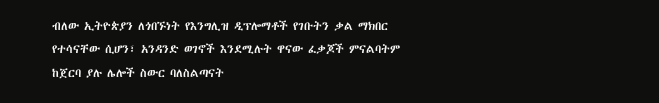ብለው ኢትዮጵያን ለጎበኙነት የእንግሊዝ ዲፕሎማቶች የገቡትን ቃል ማክበር የተሳናቸው ሲሆን፣ አንዳንድ ወገኖች እንደሚሉት ዋናው ፈቃጆች ምናልባትም ከጀርባ ያሉ ሌሎች ስውር ባለስልጣናት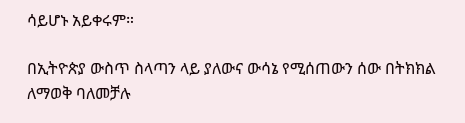ሳይሆኑ አይቀሩም።

በኢትዮጵያ ውስጥ ስላጣን ላይ ያለውና ውሳኔ የሚሰጠውን ሰው በትክክል ለማወቅ ባለመቻሉ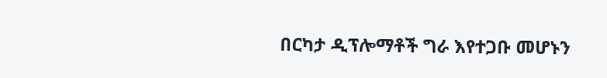በርካታ ዲፕሎማቶች ግራ እየተጋቡ መሆኑን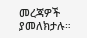መረጃዎች ያመለክታሉ።